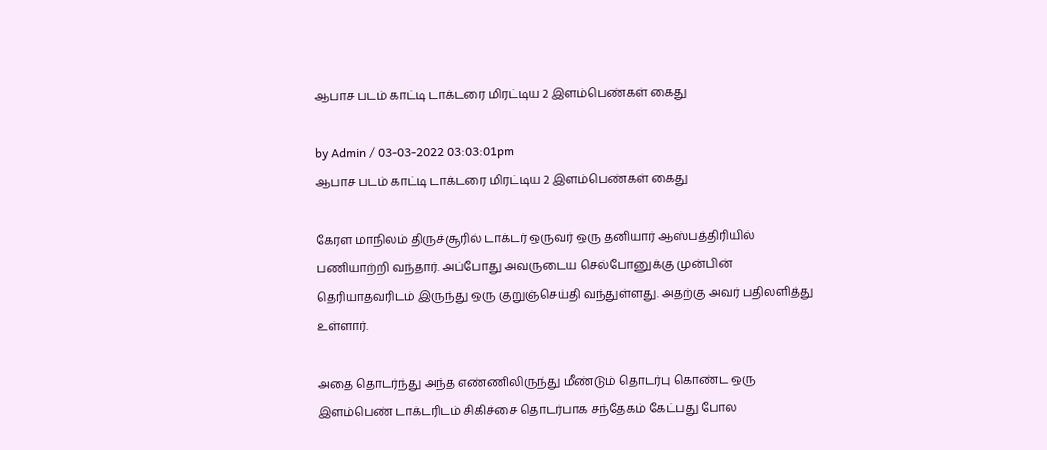ஆபாச படம் காட்டி டாக்டரை மிரட்டிய 2 இளம்பெண்கள் கைது

by Admin / 03-03-2022 03:03:01pm
ஆபாச படம் காட்டி டாக்டரை மிரட்டிய 2 இளம்பெண்கள் கைது

கேரள மாநிலம் திருச்சூரில் டாக்டர் ஒருவர் ஒரு தனியார் ஆஸ்பத்திரியில் பணியாற்றி வந்தார். அப்போது அவருடைய செல்போனுக்கு முன்பின் தெரியாதவரிடம் இருந்து ஒரு குறுஞ்செய்தி வந்துள்ளது. அதற்கு அவர் பதிலளித்து உள்ளார்.

அதை தொடர்ந்து அந்த எண்ணிலிருந்து மீண்டும் தொடர்பு கொண்ட ஒரு இளம்பெண் டாக்டரிடம் சிகிச்சை தொடர்பாக சந்தேகம் கேட்பது போல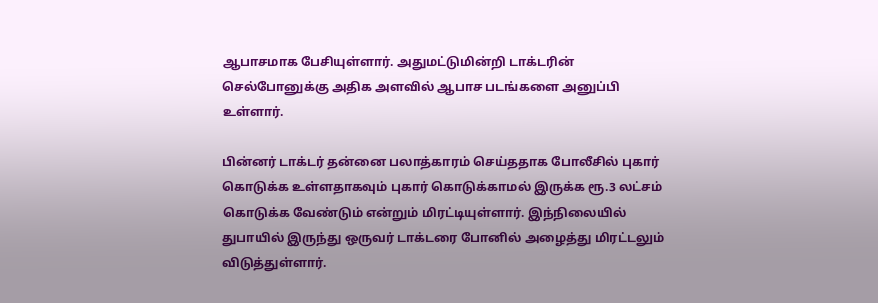ஆபாசமாக பேசியுள்ளார். அதுமட்டுமின்றி டாக்டரின் செல்போனுக்கு அதிக அளவில் ஆபாச படங்களை அனுப்பி உள்ளார்.

பின்னர் டாக்டர் தன்னை பலாத்காரம் செய்ததாக போலீசில் புகார் கொடுக்க உள்ளதாகவும் புகார் கொடுக்காமல் இருக்க ரூ.3 லட்சம் கொடுக்க வேண்டும் என்றும் மிரட்டியுள்ளார். இந்நிலையில் துபாயில் இருந்து ஒருவர் டாக்டரை போனில் அழைத்து மிரட்டலும் விடுத்துள்ளார்.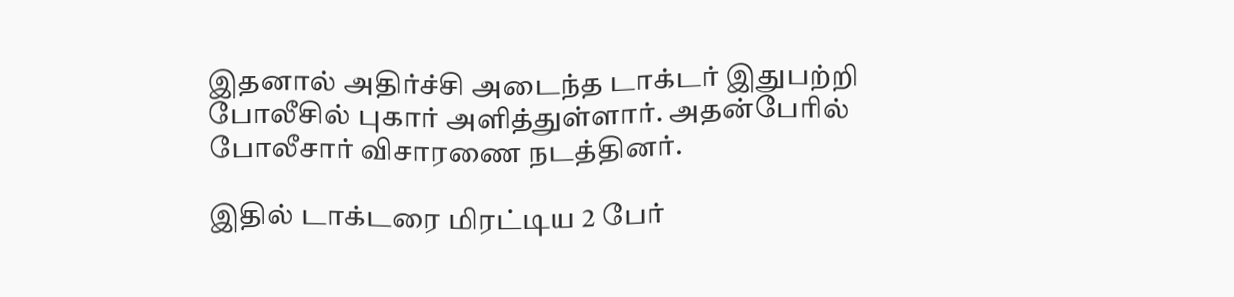இதனால் அதிர்ச்சி அடைந்த டாக்டர் இதுபற்றி போலீசில் புகார் அளித்துள்ளார். அதன்பேரில் போலீசார் விசாரணை நடத்தினர்.

இதில் டாக்டரை மிரட்டிய 2 பேர்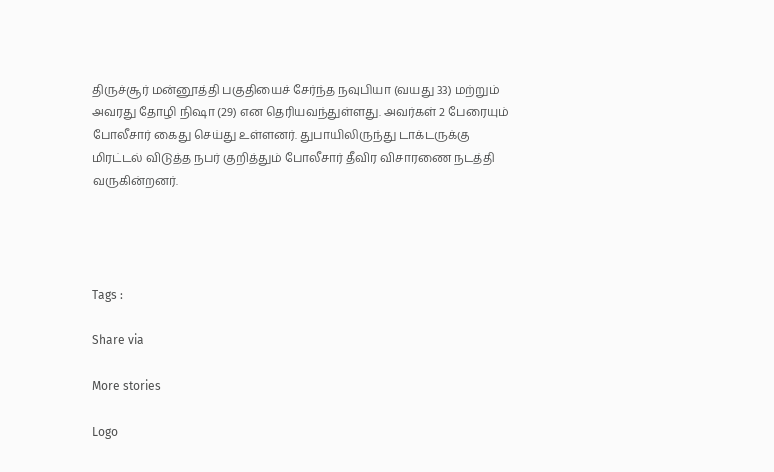திருச்சூர் மன்னூத்தி பகுதியைச் சேர்ந்த நவுபியா (வயது 33) மற்றும் அவரது தோழி நிஷா (29) என தெரியவந்துள்ளது. அவர்கள் 2 பேரையும் போலீசார் கைது செய்து உள்ளனர். துபாயிலிருந்து டாக்டருக்கு மிரட்டல் விடுத்த நபர் குறித்தும் போலீசார் தீவிர விசாரணை நடத்தி வருகின்றனர்.




Tags :

Share via

More stories

Logo